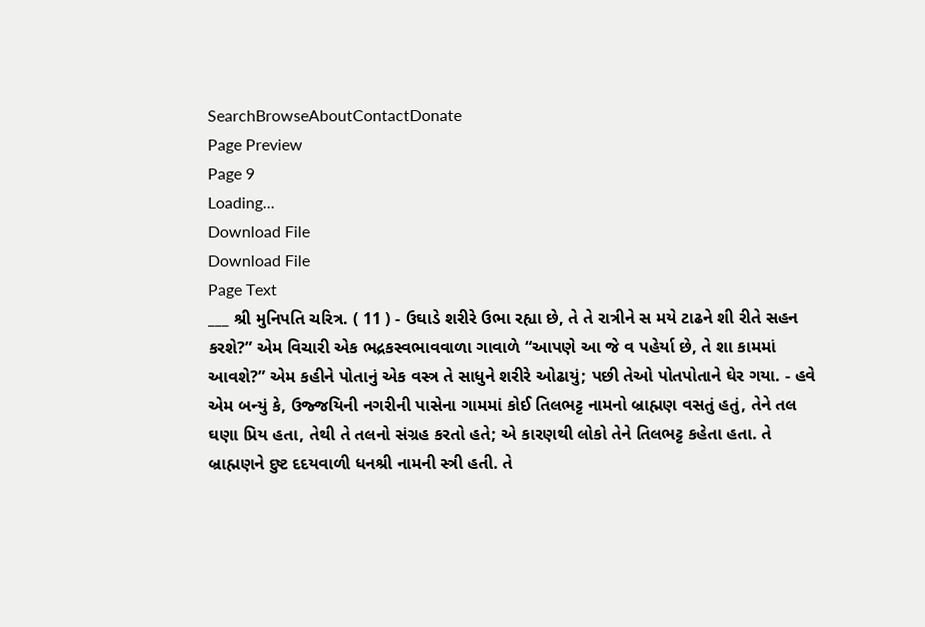SearchBrowseAboutContactDonate
Page Preview
Page 9
Loading...
Download File
Download File
Page Text
___ શ્રી મુનિપતિ ચરિત્ર. ( 11 ) - ઉઘાડે શરીરે ઉભા રહ્યા છે, તે તે રાત્રીને સ મયે ટાઢને શી રીતે સહન કરશે?” એમ વિચારી એક ભદ્રકસ્વભાવવાળા ગાવાળે “આપણે આ જે વ પહેર્યા છે, તે શા કામમાં આવશે?” એમ કહીને પોતાનું એક વસ્ત્ર તે સાધુને શરીરે ઓઢાયું; પછી તેઓ પોતપોતાને ઘેર ગયા. - હવે એમ બન્યું કે, ઉજ્જયિની નગરીની પાસેના ગામમાં કોઈ તિલભટ્ટ નામનો બ્રાહ્મણ વસતું હતું, તેને તલ ઘણા પ્રિય હતા, તેથી તે તલનો સંગ્રહ કરતો હતે; એ કારણથી લોકો તેને તિલભટ્ટ કહેતા હતા. તે બ્રાહ્મણને દુષ્ટ દદયવાળી ધનશ્રી નામની સ્ત્રી હતી. તે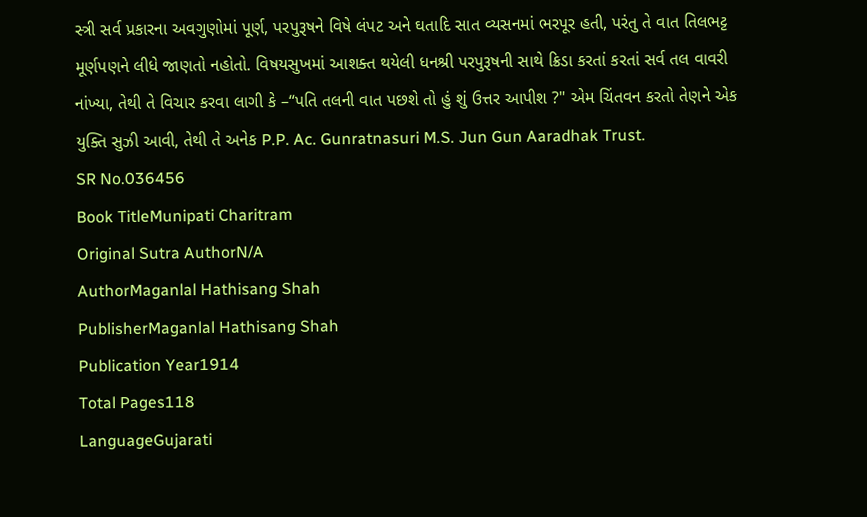સ્ત્રી સર્વ પ્રકારના અવગુણોમાં પૂર્ણ, પરપુરૂષને વિષે લંપટ અને ઘતાદિ સાત વ્યસનમાં ભરપૂર હતી, પરંતુ તે વાત તિલભટ્ટ મૂર્ણપણને લીધે જાણતો નહોતો. વિષયસુખમાં આશક્ત થયેલી ધનશ્રી પરપુરૂષની સાથે ક્રિડા કરતાં કરતાં સર્વ તલ વાવરી નાંખ્યા, તેથી તે વિચાર કરવા લાગી કે –“પતિ તલની વાત પછશે તો હું શું ઉત્તર આપીશ ?" એમ ચિંતવન કરતો તેણને એક યુક્તિ સુઝી આવી, તેથી તે અનેક P.P. Ac. Gunratnasuri M.S. Jun Gun Aaradhak Trust.
SR No.036456
Book TitleMunipati Charitram
Original Sutra AuthorN/A
AuthorMaganlal Hathisang Shah
PublisherMaganlal Hathisang Shah
Publication Year1914
Total Pages118
LanguageGujarati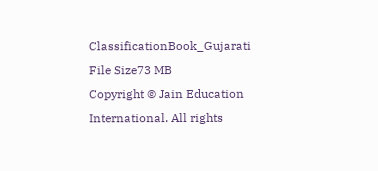ClassificationBook_Gujarati
File Size73 MB
Copyright © Jain Education International. All rights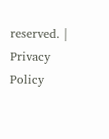reserved. | Privacy Policy